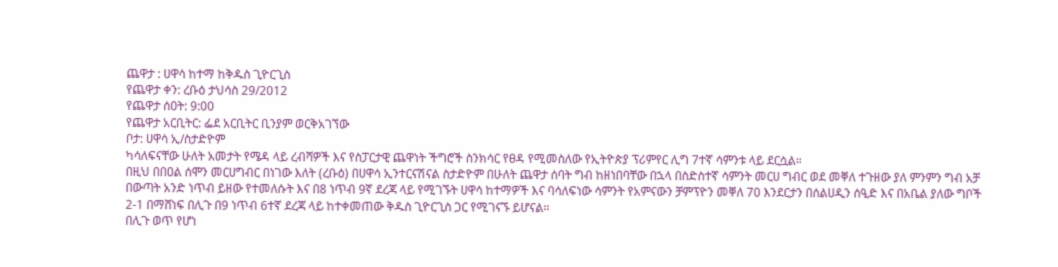ጨዋታ : ሀዋሳ ከተማ ከቅዱስ ጊዮርጊስ
የጨዋታ ቀን: ረቡዕ ታህሳስ 29/2012
የጨዋታ ሰዐት: 9:00
የጨዋታ አርቢትር: ፌደ አርቢትር ቢንያም ወርቅአገኘው
ቦታ: ሀዋሳ ኢ/ስታድዮም
ካሳለፍናቸው ሁለት አመታት የሜዳ ላይ ረብሻዎች እና የስፓርታዊ ጨዋነት ችግሮች ስንክሳር የፀዳ የሚመስለው የኢትዮጵያ ፕሪምየር ሊግ 7ተኛ ሳምንቱ ላይ ደርሷል።
በዚህ በበዐል ሰሞን መርሀግብር በነገው እለት (ረቡዕ) በሀዋሳ ኢንተርናሽናል ስታድዮም በሁለት ጨዋታ ሰባት ግብ ከዘነበባቸው በኋላ በስድስተኛ ሳምንት መርሀ ግብር ወደ መቐለ ተጉዘው ያለ ምንምን ግብ አቻ በውጣት አንድ ነጥብ ይዘው የተመለሱት እና በ8 ነጥብ 9ኛ ደረጃ ላይ የሚገኙት ሀዋሳ ከተማዎች እና ባሳለፍነው ሳምንት የአምናውን ቻምፕዮን መቐለ 70 እንደርታን በሰልሀዲን ሰዒድ እና በአቤል ያለው ግቦች 2-1 በማሸነፍ በሊጉ በ9 ነጥብ 6ተኛ ደረጃ ላይ ከተቀመጠው ቅዱስ ጊዮርጊስ ጋር የሚገናኙ ይሆናል።
በሊጉ ወጥ የሆነ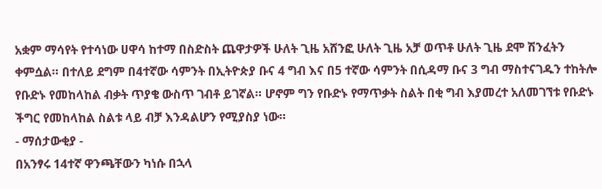አቋም ማሳየት የተሳነው ሀዋሳ ከተማ በስድስት ጨዋታዎች ሁለት ጊዜ አሸንፎ ሁለት ጊዜ አቻ ወጥቶ ሁለት ጊዜ ደሞ ሽንፈትን ቀምሷል። በተለይ ደግም በ4ተኛው ሳምንት በኢትዮጵያ ቡና 4 ግብ እና በ5 ተኛው ሳምንት በሲዳማ ቡና 3 ግብ ማስተናገዱን ተከትሎ የቡድኑ የመከላከል ብቃት ጥያቄ ውስጥ ገብቶ ይገኛል። ሆኖም ግን የቡድኑ የማጥቃት ስልት በቂ ግብ እያመረተ አለመገኘቱ የቡድኑ ችግር የመከላከል ስልቱ ላይ ብቻ እንዳልሆን የሚያስያ ነው።
- ማሰታውቂያ -
በአንፃሩ 14ተኛ ዋንጫቸውን ካነሱ በኋላ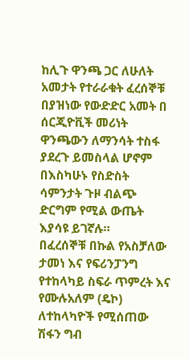ከሊጉ ዋንጫ ጋር ለሁለት አመታት የተራራቁት ፈረሰኞቹ በያዝነው የውድድር አመት በ ሰርጂዮቪች መሪነት ዋንጫውን ለማንሳት ተስፋ ያደረጉ ይመስላል ሆኖም በእስካሁኑ የስድስት ሳምንታት ጉዞ ብልጭ ድርግም የሚል ውጤት እያሳዩ ይገኛሉ።
በፈረሰኞቹ በኩል የአስቻለው ታመነ እና የፍሪንፓንግ የተከላካይ ስፍራ ጥምረት እና የሙሉአለም (ዴኮ) ለተከላካዮች የሚሰጠው ሽፋን ግብ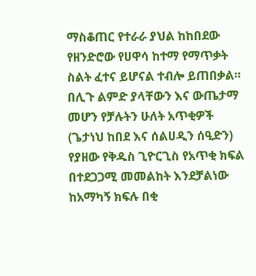ማስቆጠር የተራራ ያህል ከከበደው የዘንድሮው የሀዋሳ ከተማ የማጥቃት ስልት ፈተና ይሆናል ተብሎ ይጠበቃል።
በሊጉ ልምድ ያላቸውን እና ውጤታማ መሆን የቻሉትን ሁለት አጥቂዎች (ጌታነህ ከበደ እና ሰልሀዲን ሰዒድን) የያዘው የቅዱስ ጊዮርጊስ የአጥቂ ክፍል በተደጋጋሚ መመልከት እንደቻልነው ከአማካኝ ክፍሉ በቂ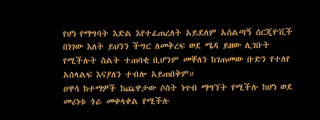የሆነ የማግባት እድል እየተፈጠረለት አይደለም አሰልጣኝ ሰርጂዮቪች በነገው እለት ይህንን ችግር ለመቅረፍ ወደ ሜዳ ይዘው ሊገቡት የሚችሉት ስልት ተጠባቂ ቢሆንም መቐለን ከገጠመው ቡድን የተለየ አሰላልፍ እናያለን ተብሎ አይጠበቅም።
ሀዋሳ ከተማዎች ከጨዋታው ሶስት ነጥብ ማግኘት የሚችሉ ከሆነ ወደ መሪነቱ ጎራ መቀላቀል የሚችሉ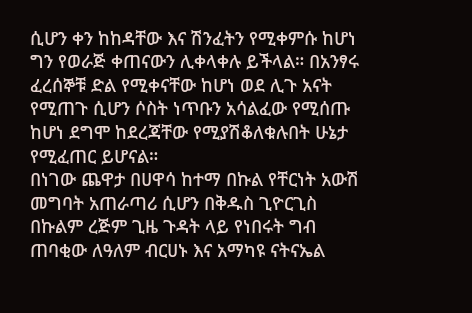ሲሆን ቀን ከከዳቸው እና ሽንፈትን የሚቀምሱ ከሆነ ግን የወራጅ ቀጠናውን ሊቀላቀሉ ይችላል። በአንፃሩ ፈረሰኞቹ ድል የሚቀናቸው ከሆነ ወደ ሊጉ አናት የሚጠጉ ሲሆን ሶስት ነጥቡን አሳልፈው የሚሰጡ ከሆነ ደግሞ ከደረጃቸው የሚያሽቆለቁሉበት ሁኔታ የሚፈጠር ይሆናል።
በነገው ጨዋታ በሀዋሳ ከተማ በኩል የቸርነት አውሽ መግባት አጠራጣሪ ሲሆን በቅዱስ ጊዮርጊስ በኩልም ረጅም ጊዜ ጉዳት ላይ የነበሩት ግብ ጠባቂው ለዓለም ብርሀኑ እና አማካዩ ናትናኤል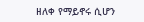ዘለቀ የማይኖሩ ሲሆን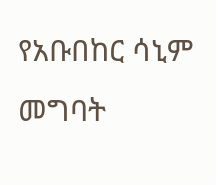የአቡበከር ሳኒም መግባት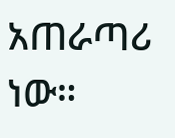አጠራጣሪ ነው።